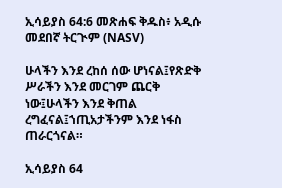ኢሳይያስ 64:6 መጽሐፍ ቅዱስ፥ አዲሱ መደበኛ ትርጒም (NASV)

ሁላችን እንደ ረከሰ ሰው ሆነናል፤የጽድቅ ሥራችን እንደ መርገም ጨርቅ ነው፤ሁላችን እንደ ቅጠል ረግፈናል፤ኀጢአታችንም እንደ ነፋስ ጠራርጎናል።

ኢሳይያስ 64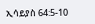ኢሳይያስ 64:5-10